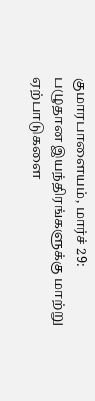குமாரபாளையம், மார்ச் 29: பழுதான இயந்திரங்களுக்கு மாற்று ஏற்பாடுகளை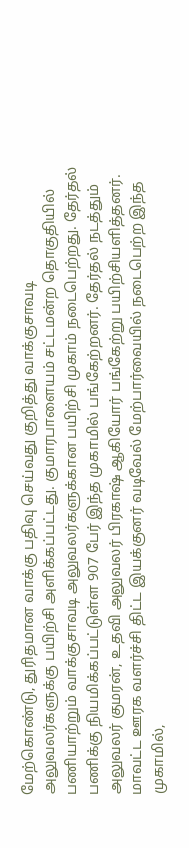மேற்கொண்டு, துரிதமான வாக்கு பதிவு செய்வது குறித்து வாக்குசாவடி அலுவலர்களுக்கு பயிற்சி அளிக்கப்பட்டது. குமாரபாளையம் சட்டமன்ற தொகுதியில் பணியாற்றும் வாக்குசாவடி அலுவலர்களுக்கான பயிற்சி முகாம் நடைபெற்றது. தேர்தல் பணிக்கு நியமிக்கப்பட்டுள்ள 907 பேர் இந்த முகாமில் பங்கேற்றனர். தேர்தல் நடத்தும் அலுவலர் குமரன், உதவி அலுவலர் பிரகாஷ் ஆகியோர் பங்கேற்று பயிற்சியளித்தனர். மாவட்ட ஊரக வளர்ச்சி திட்ட இயக்குனர் வடிவேல் மேற்பார்வையில் நடைபெற்ற இந்த முகாமில்,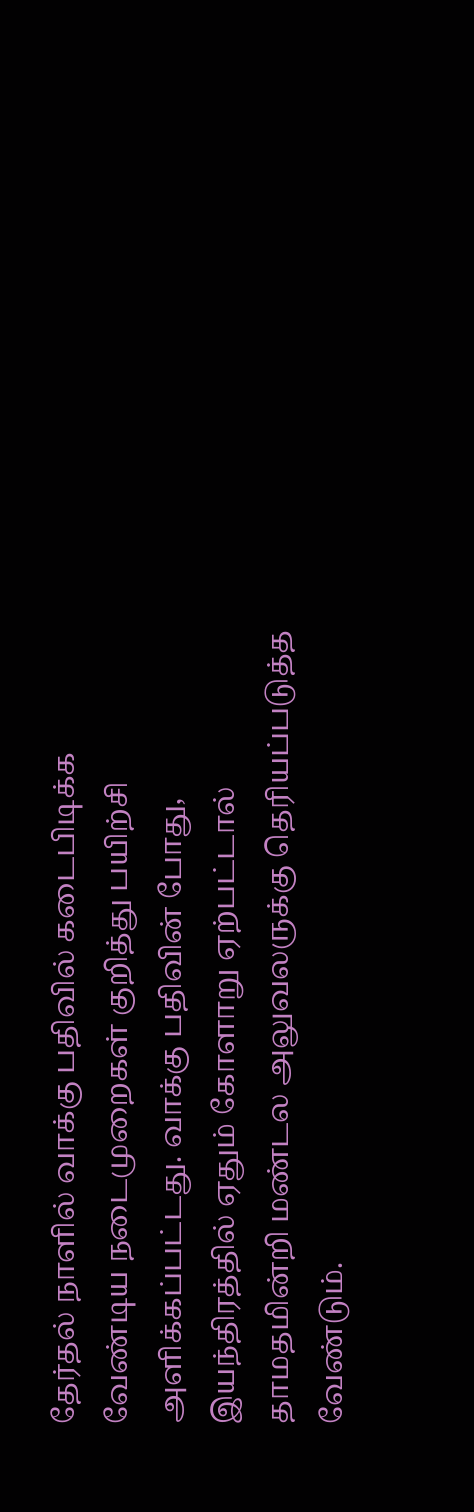தேர்தல் நாளில் வாக்கு பதிவில் கடைபிடிக்க வேண்டிய நடைமுறைகள் குறித்து பயிற்சி அளிக்கப்பட்டது. வாக்கு பதிவின் போது, இயந்திரத்தில் ஏதும் கோளாறு ஏற்பட்டால் தாமதமின்றி மண்டல அலுவலருக்கு தெரியப்படுத்த வேண்டும்.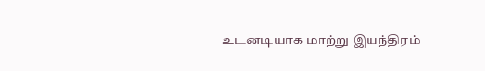உடனடியாக மாற்று இயந்திரம்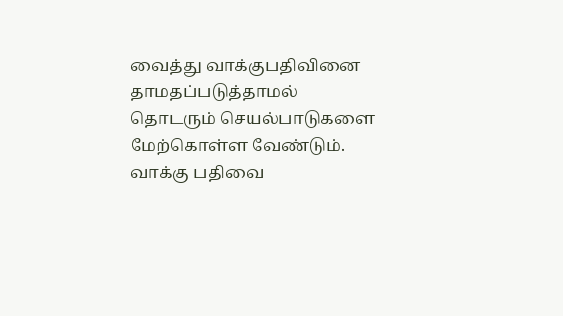வைத்து வாக்குபதிவினை தாமதப்படுத்தாமல் தொடரும் செயல்பாடுகளை மேற்கொள்ள வேண்டும். வாக்கு பதிவை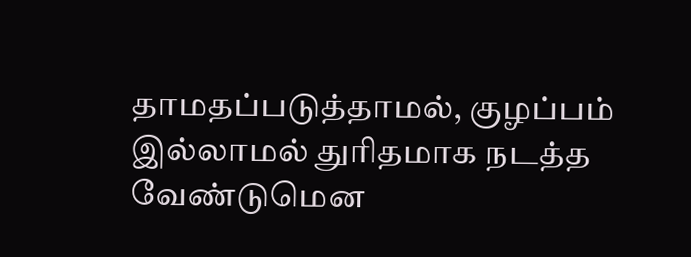தாமதப்படுத்தாமல், குழப்பம் இல்லாமல் துரிதமாக நடத்த வேண்டுமென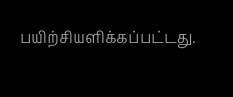பயிற்சியளிக்கப்பட்டது.